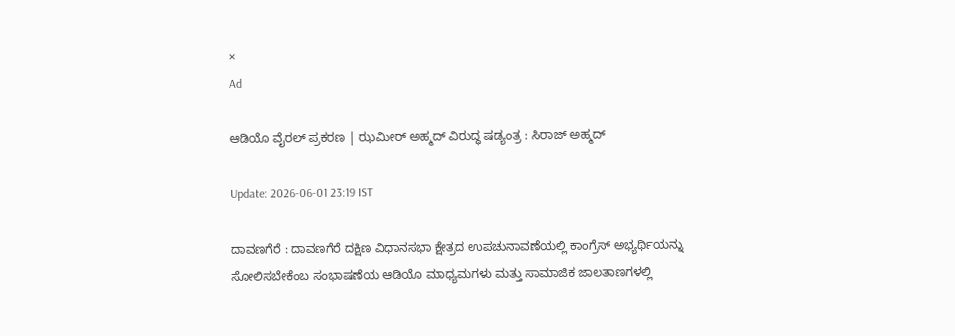×
Ad

ಆಡಿಯೊ ವೈರಲ್ ಪ್ರಕರಣ | ಝಮೀರ್ ಅಹ್ಮದ್ ವಿರುದ್ಧ ಷಡ್ಯಂತ್ರ : ಸಿರಾಜ್ ಅಹ್ಮದ್

Update: 2026-06-01 23:19 IST

ದಾವಣಗೆರೆ : ದಾವಣಗೆರೆ ದಕ್ಷಿಣ ವಿಧಾನಸಭಾ ಕ್ಷೇತ್ರದ ಉಪಚುನಾವಣೆಯಲ್ಲಿ ಕಾಂಗ್ರೆಸ್ ಅಭ್ಯರ್ಥಿಯನ್ನು ಸೋಲಿಸಬೇಕೆಂಬ ಸಂಭಾಷಣೆಯ ಆಡಿಯೊ ಮಾಧ್ಯಮಗಳು ಮತ್ತು ಸಾಮಾಜಿಕ ಜಾಲತಾಣಗಳಲ್ಲಿ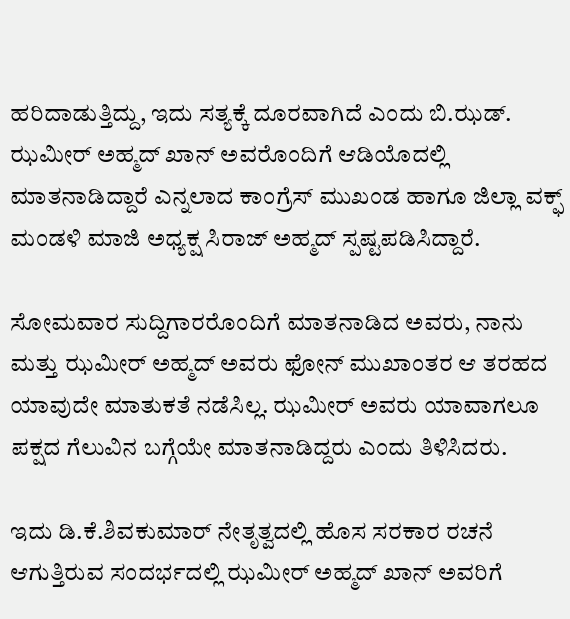ಹರಿದಾಡುತ್ತಿದ್ದು, ಇದು ಸತ್ಯಕ್ಕೆ ದೂರವಾಗಿದೆ ಎಂದು ಬಿ.ಝಡ್. ಝಮೀರ್ ಅಹ್ಮದ್ ಖಾನ್ ಅವರೊಂದಿಗೆ ಆಡಿಯೊದಲ್ಲಿ ಮಾತನಾಡಿದ್ದಾರೆ ಎನ್ನಲಾದ ಕಾಂಗ್ರೆಸ್ ಮುಖಂಡ ಹಾಗೂ ಜಿಲ್ಲಾ ವಕ್ಫ್ ಮಂಡಳಿ ಮಾಜಿ ಅಧ್ಯಕ್ಷ ಸಿರಾಜ್ ಅಹ್ಮದ್ ಸ್ಪಷ್ಟಪಡಿಸಿದ್ದಾರೆ.

ಸೋಮವಾರ ಸುದ್ದಿಗಾರರೊಂದಿಗೆ ಮಾತನಾಡಿದ ಅವರು, ನಾನು ಮತ್ತು ಝಮೀರ್ ಅಹ್ಮದ್ ಅವರು ಫೋನ್ ಮುಖಾಂತರ ಆ ತರಹದ ಯಾವುದೇ ಮಾತುಕತೆ ನಡೆಸಿಲ್ಲ. ಝಮೀರ್ ಅವರು ಯಾವಾಗಲೂ ಪಕ್ಷದ ಗೆಲುವಿನ ಬಗ್ಗೆಯೇ ಮಾತನಾಡಿದ್ದರು ಎಂದು ತಿಳಿಸಿದರು.

ಇದು ಡಿ.ಕೆ.ಶಿವಕುಮಾರ್ ನೇತೃತ್ವದಲ್ಲಿ ಹೊಸ ಸರಕಾರ ರಚನೆ ಆಗುತ್ತಿರುವ ಸಂದರ್ಭದಲ್ಲಿ ಝಮೀರ್ ಅಹ್ಮದ್ ಖಾನ್ ಅವರಿಗೆ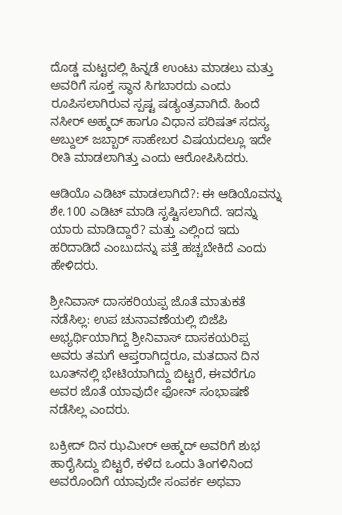ದೊಡ್ಡ ಮಟ್ಟದಲ್ಲಿ ಹಿನ್ನಡೆ ಉಂಟು ಮಾಡಲು ಮತ್ತು ಅವರಿಗೆ ಸೂಕ್ತ ಸ್ಥಾನ ಸಿಗಬಾರದು ಎಂದು ರೂಪಿಸಲಾಗಿರುವ ಸ್ಪಷ್ಟ ಷಡ್ಯಂತ್ರವಾಗಿದೆ. ಹಿಂದೆ ನಸೀರ್ ಅಹ್ಮದ್ ಹಾಗೂ ವಿಧಾನ ಪರಿಷತ್ ಸದಸ್ಯ ಅಬ್ದುಲ್ ಜಬ್ಬಾರ್ ಸಾಹೇಬರ ವಿಷಯದಲ್ಲೂ ಇದೇ ರೀತಿ ಮಾಡಲಾಗಿತ್ತು ಎಂದು ಆರೋಪಿಸಿದರು.

ಆಡಿಯೊ ಎಡಿಟ್ ಮಾಡಲಾಗಿದೆ?: ಈ ಆಡಿಯೊವನ್ನು ಶೇ.100 ಎಡಿಟ್ ಮಾಡಿ ಸೃಷ್ಟಿಸಲಾಗಿದೆ. ಇದನ್ನು ಯಾರು ಮಾಡಿದ್ದಾರೆ? ಮತ್ತು ಎಲ್ಲಿಂದ ಇದು ಹರಿದಾಡಿದೆ ಎಂಬುದನ್ನು ಪತ್ತೆ ಹಚ್ಚಬೇಕಿದೆ ಎಂದು ಹೇಳಿದರು.

ಶ್ರೀನಿವಾಸ್ ದಾಸಕರಿಯಪ್ಪ ಜೊತೆ ಮಾತುಕತೆ ನಡೆಸಿಲ್ಲ: ಉಪ ಚುನಾವಣೆಯಲ್ಲಿ ಬಿಜೆಪಿ ಅಭ್ಯರ್ಥಿಯಾಗಿದ್ದ ಶ್ರೀನಿವಾಸ್ ದಾಸಕಯರಿಪ್ಪ ಅವರು ತಮಗೆ ಆಪ್ತರಾಗಿದ್ದರೂ, ಮತದಾನ ದಿನ ಬೂತ್‌ನಲ್ಲಿ ಭೇಟಿಯಾಗಿದ್ದು ಬಿಟ್ಟರೆ, ಈವರೆಗೂ ಅವರ ಜೊತೆ ಯಾವುದೇ ಫೋನ್ ಸಂಭಾಷಣೆ ನಡೆಸಿಲ್ಲ ಎಂದರು.

ಬಕ್ರೀದ್ ದಿನ ಝಮೀರ್ ಅಹ್ಮದ್ ಅವರಿಗೆ ಶುಭ ಹಾರೈಸಿದ್ದು ಬಿಟ್ಟರೆ, ಕಳೆದ ಒಂದು ತಿಂಗಳಿನಿಂದ ಅವರೊಂದಿಗೆ ಯಾವುದೇ ಸಂಪರ್ಕ ಅಥವಾ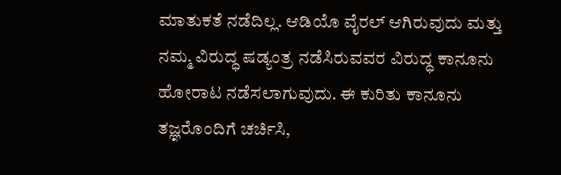ಮಾತುಕತೆ ನಡೆದಿಲ್ಲ. ಆಡಿಯೊ ವೈರಲ್ ಆಗಿರುವುದು ಮತ್ತು ನಮ್ಮ ವಿರುದ್ಧ ಷಡ್ಯಂತ್ರ ನಡೆಸಿರುವವರ ವಿರುದ್ಧ ಕಾನೂನು ಹೋರಾಟ ನಡೆಸಲಾಗುವುದು. ಈ ಕುರಿತು ಕಾನೂನು ತಜ್ಞರೊಂದಿಗೆ ಚರ್ಚಿಸಿ,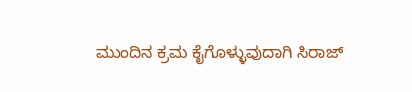ಮುಂದಿನ ಕ್ರಮ ಕೈಗೊಳ್ಳುವುದಾಗಿ ಸಿರಾಜ್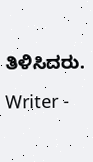ತಿಳಿಸಿದರು.

Writer -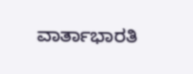ವಾರ್ತಾಭಾರತಿ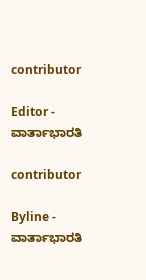contributor

Editor - ವಾರ್ತಾಭಾರತಿ

contributor

Byline - ವಾರ್ತಾಭಾರತಿ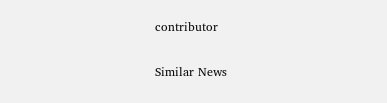contributor

Similar News